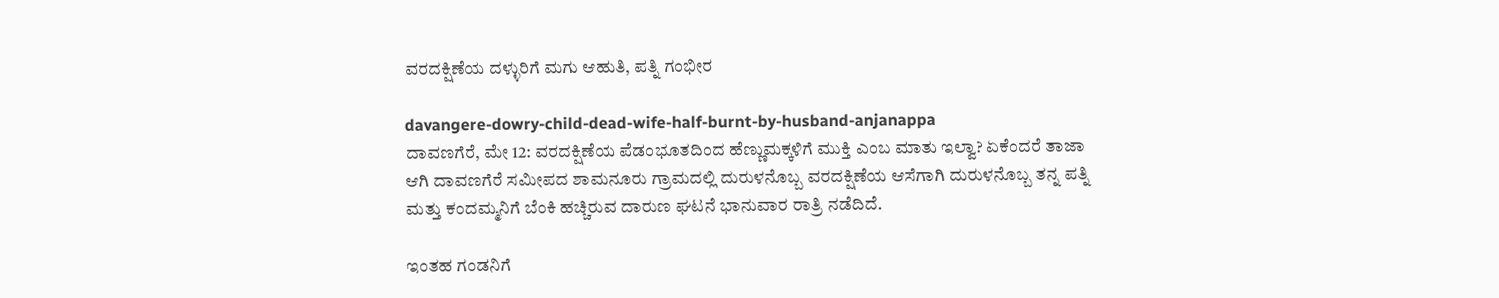ವರದಕ್ಷಿಣೆಯ ದಳ್ಳುರಿಗೆ ಮಗು ಆಹುತಿ, ಪತ್ನಿ ಗಂಭೀರ

davangere-dowry-child-dead-wife-half-burnt-by-husband-anjanappa
ದಾವಣಗೆರೆ, ಮೇ 12: ವರದಕ್ಷಿಣೆಯ ಪೆಡಂಭೂತದಿಂದ ಹೆಣ್ಣುಮಕ್ಕಳಿಗೆ ಮುಕ್ತಿ ಎಂಬ ಮಾತು ಇಲ್ವಾ? ಏಕೆಂದರೆ ತಾಜಾ ಆಗಿ ದಾವಣಗೆರೆ ಸಮೀಪದ ಶಾಮನೂರು ಗ್ರಾಮದಲ್ಲಿ ದುರುಳನೊಬ್ಬ ವರದಕ್ಷಿಣೆಯ ಆಸೆಗಾಗಿ ದುರುಳನೊಬ್ಬ ತನ್ನ ಪತ್ನಿ ಮತ್ತು ಕಂದಮ್ಮನಿಗೆ ಬೆಂಕಿ ಹಚ್ಚಿರುವ ದಾರುಣ ಘಟನೆ ಭಾನುವಾರ ರಾತ್ರಿ ನಡೆದಿದೆ.

ಇಂತಹ ಗಂಡನಿಗೆ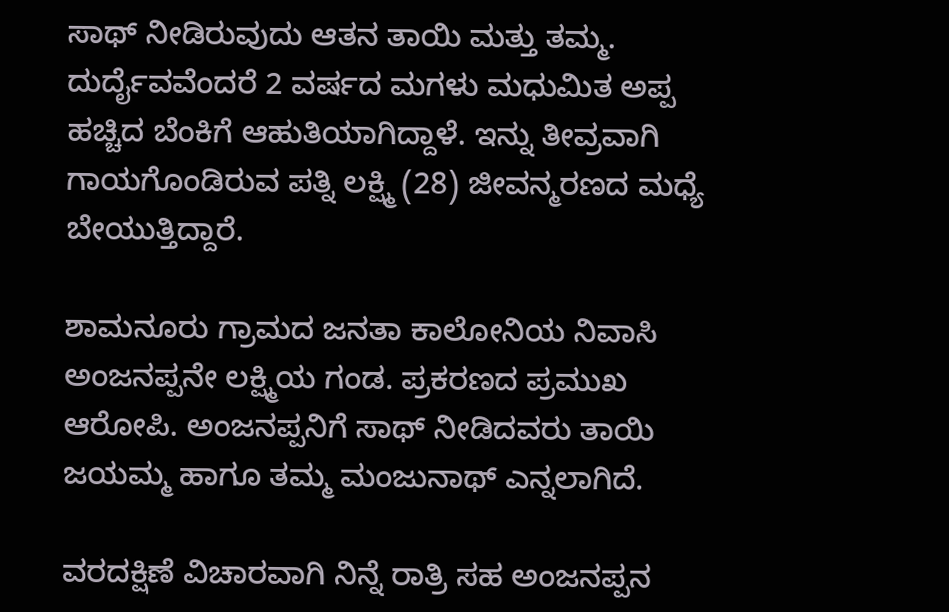ಸಾಥ್ ನೀಡಿರುವುದು ಆತನ ತಾಯಿ ಮತ್ತು ತಮ್ಮ. ದುರ್ದೈವವೆಂದರೆ 2 ವರ್ಷದ ಮಗಳು ಮಧುಮಿತ ಅಪ್ಪ ಹಚ್ಚಿದ ಬೆಂಕಿಗೆ ಆಹುತಿಯಾಗಿದ್ದಾಳೆ. ಇನ್ನು ತೀವ್ರವಾಗಿ ಗಾಯಗೊಂಡಿರುವ ಪತ್ನಿ ಲಕ್ಷ್ಮಿ (28) ಜೀವನ್ಮರಣದ ಮಧ್ಯೆ ಬೇಯುತ್ತಿದ್ದಾರೆ.

ಶಾಮನೂರು ಗ್ರಾಮದ ಜನತಾ ಕಾಲೋನಿಯ ನಿವಾಸಿ ಅಂಜನಪ್ಪನೇ ಲಕ್ಷ್ಮಿಯ ಗಂಡ. ಪ್ರಕರಣದ ಪ್ರಮುಖ ಆರೋಪಿ. ಅಂಜನಪ್ಪನಿಗೆ ಸಾಥ್ ನೀಡಿದವರು ತಾಯಿ ಜಯಮ್ಮ ಹಾಗೂ ತಮ್ಮ ಮಂಜುನಾಥ್ ಎನ್ನಲಾಗಿದೆ.

ವರದಕ್ಷಿಣೆ ವಿಚಾರವಾಗಿ ನಿನ್ನೆ ರಾತ್ರಿ ಸಹ ಅಂಜನಪ್ಪನ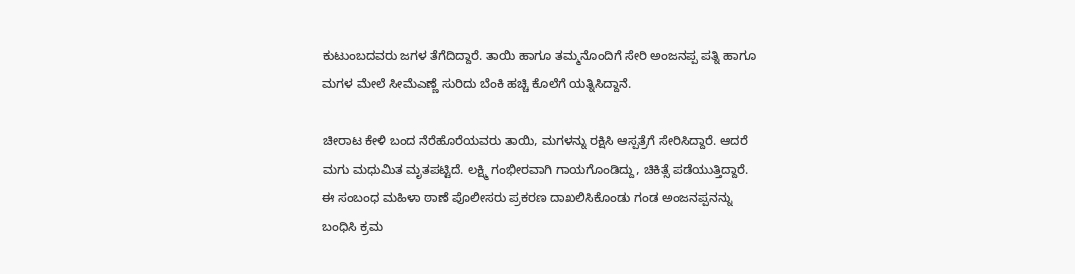ಕುಟುಂಬದವರು ಜಗಳ ತೆಗೆದಿದ್ದಾರೆ. ತಾಯಿ ಹಾಗೂ ತಮ್ಮನೊಂದಿಗೆ ಸೇರಿ ಅಂಜನಪ್ಪ ಪತ್ನಿ ಹಾಗೂ ಮಗಳ ಮೇಲೆ ಸೀಮೆಎಣ್ಣೆ ಸುರಿದು ಬೆಂಕಿ ಹಚ್ಚಿ ಕೊಲೆಗೆ ಯತ್ನಿಸಿದ್ದಾನೆ.

ಚೀರಾಟ ಕೇಳಿ ಬಂದ ನೆರೆಹೊರೆಯವರು ತಾಯಿ, ಮಗಳನ್ನು ರಕ್ಷಿಸಿ ಆಸ್ಪತ್ರೆಗೆ ಸೇರಿಸಿದ್ದಾರೆ. ಆದರೆ ಮಗು ಮಧುಮಿತ ಮೃತಪಟ್ಟಿದೆ. ಲಕ್ಷ್ಮಿ ಗಂಭೀರವಾಗಿ ಗಾಯಗೊಂಡಿದ್ದು, ಚಿಕಿತ್ಸೆ ಪಡೆಯುತ್ತಿದ್ದಾರೆ. ಈ ಸಂಬಂಧ ಮಹಿಳಾ ಠಾಣೆ ಪೊಲೀಸರು ಪ್ರಕರಣ ದಾಖಲಿಸಿಕೊಂಡು ಗಂಡ ಅಂಜನಪ್ಪನನ್ನು ಬಂಧಿಸಿ ಕ್ರಮ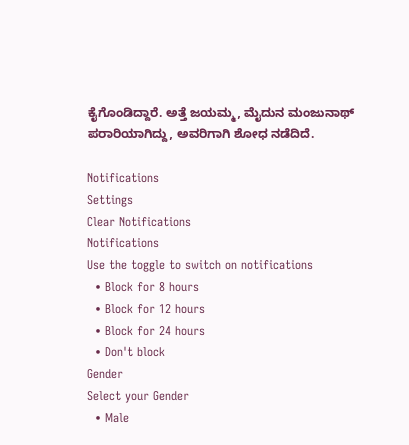ಕೈಗೊಂಡಿದ್ದಾರೆ. ಅತ್ತೆ ಜಯಮ್ಮ, ಮೈದುನ ಮಂಜುನಾಥ್ ಪರಾರಿಯಾಗಿದ್ದು, ಅವರಿಗಾಗಿ ಶೋಧ ನಡೆದಿದೆ.

Notifications
Settings
Clear Notifications
Notifications
Use the toggle to switch on notifications
  • Block for 8 hours
  • Block for 12 hours
  • Block for 24 hours
  • Don't block
Gender
Select your Gender
  • Male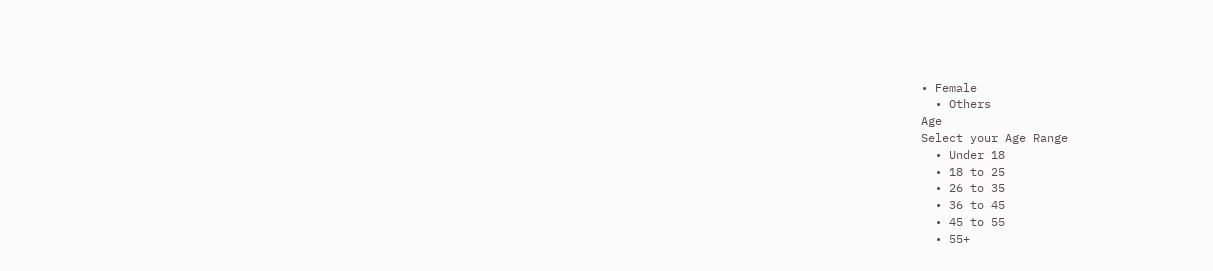• Female
  • Others
Age
Select your Age Range
  • Under 18
  • 18 to 25
  • 26 to 35
  • 36 to 45
  • 45 to 55
  • 55+